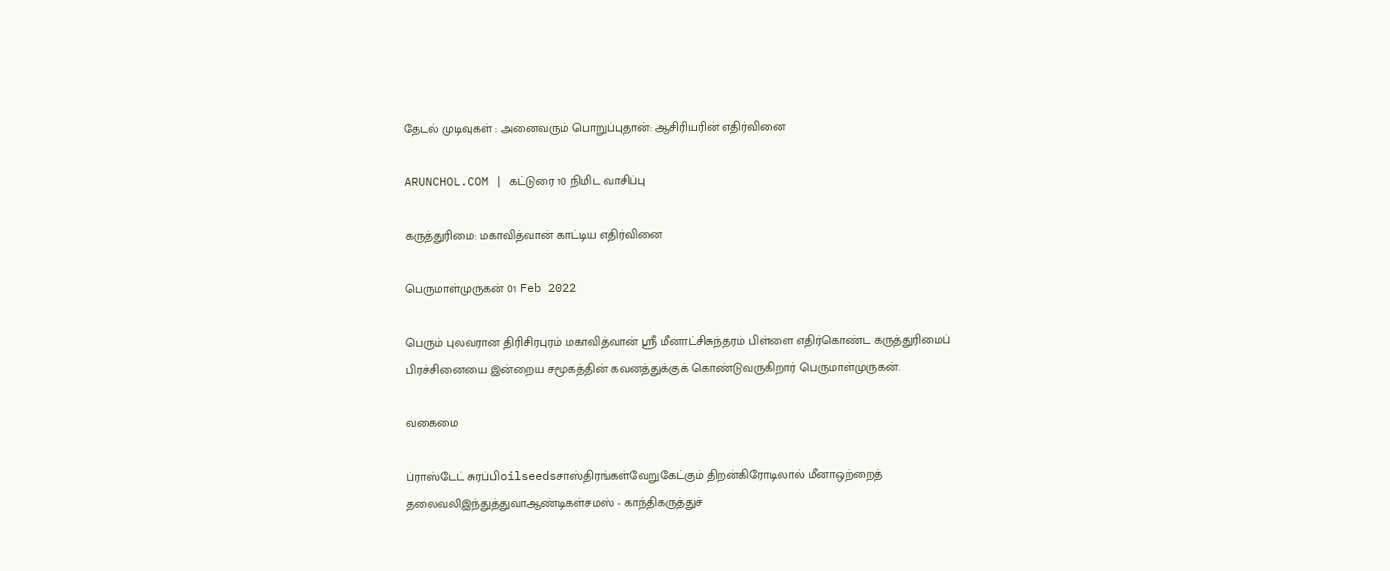தேடல் முடிவுகள் : அனைவரும் பொறுப்புதான்: ஆசிரியரின் எதிர்வினை

ARUNCHOL.COM | கட்டுரை 10 நிமிட வாசிப்பு

கருத்துரிமை: மகாவித்வான் காட்டிய எதிர்வினை

பெருமாள்முருகன் 01 Feb 2022

பெரும் புலவரான திரிசிரபுரம் மகாவித்வான் ஸ்ரீ மீனாட்சிசுந்தரம் பிள்ளை எதிர்கொண்ட கருத்துரிமைப் பிரச்சினையை இன்றைய சமூகத்தின் கவனத்துக்குக் கொண்டுவருகிறார் பெருமாள்முருகன்.

வகைமை

ப்ராஸ்டேட் சுரப்பிoilseedsசாஸ்திரங்கள்வேறுகேட்கும் திறன்கிரோடிலால் மீனாஒற்றைத் தலைவலிஇந்துத்துவாஆண்டிகள்சமஸ் - காந்திகருத்துச்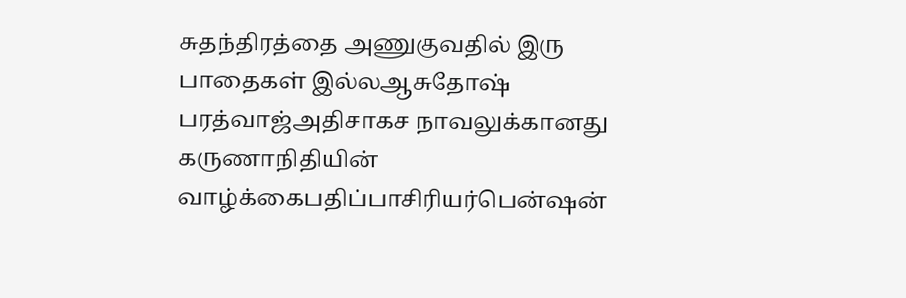சுதந்திரத்தை அணுகுவதில் இரு பாதைகள் இல்லஆசுதோஷ் பரத்வாஜ்அதிசாகச நாவலுக்கானது கருணாநிதியின் வாழ்க்கைபதிப்பாசிரியர்பென்ஷன்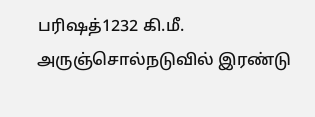பரிஷத்1232 கி.மீ. அருஞ்சொல்நடுவில் இரண்டு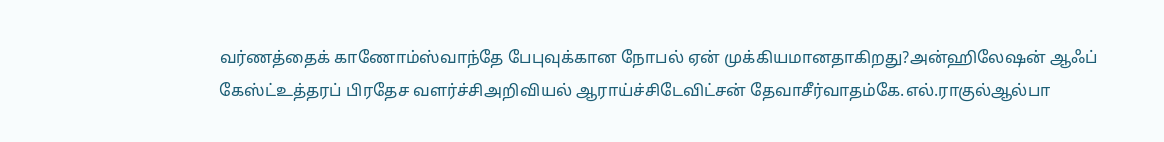வர்ணத்தைக் காணோம்ஸ்வாந்தே பேபுவுக்கான நோபல் ஏன் முக்கியமானதாகிறது?அன்ஹிலேஷன் ஆஃப் கேஸ்ட்உத்தரப் பிரதேச வளர்ச்சிஅறிவியல் ஆராய்ச்சிடேவிட்சன் தேவாசீர்வாதம்கே.எல்.ராகுல்ஆல்பா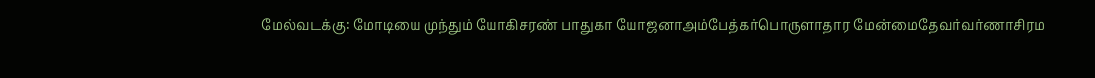மேல்வடக்கு: மோடியை முந்தும் யோகிசரண் பாதுகா யோஜனாஅம்பேத்கர்பொருளாதார மேன்மைதேவர்வர்ணாசிரம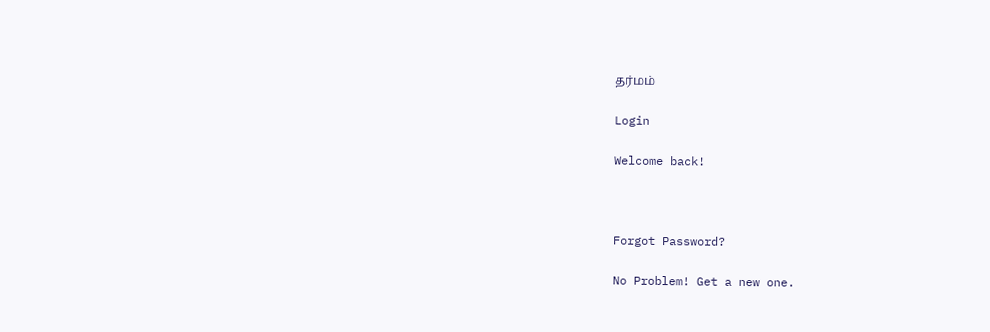தர்மம்

Login

Welcome back!



Forgot Password?

No Problem! Get a new one.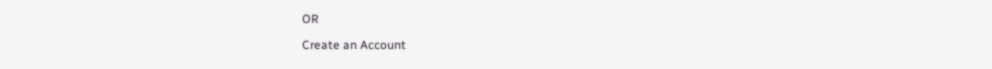OR

Create an Account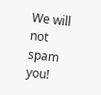We will not spam you!